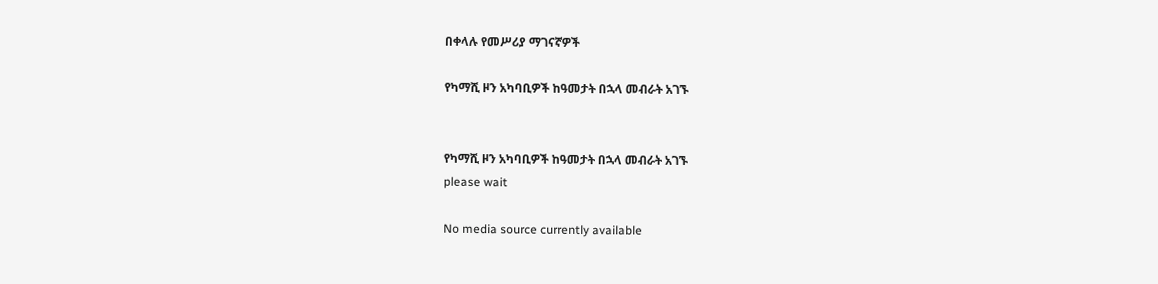በቀላሉ የመሥሪያ ማገናኛዎች

የካማሺ ዞን አካባቢዎች ከዓመታት በኋላ መብራት አገኙ


የካማሺ ዞን አካባቢዎች ከዓመታት በኋላ መብራት አገኙ
please wait

No media source currently available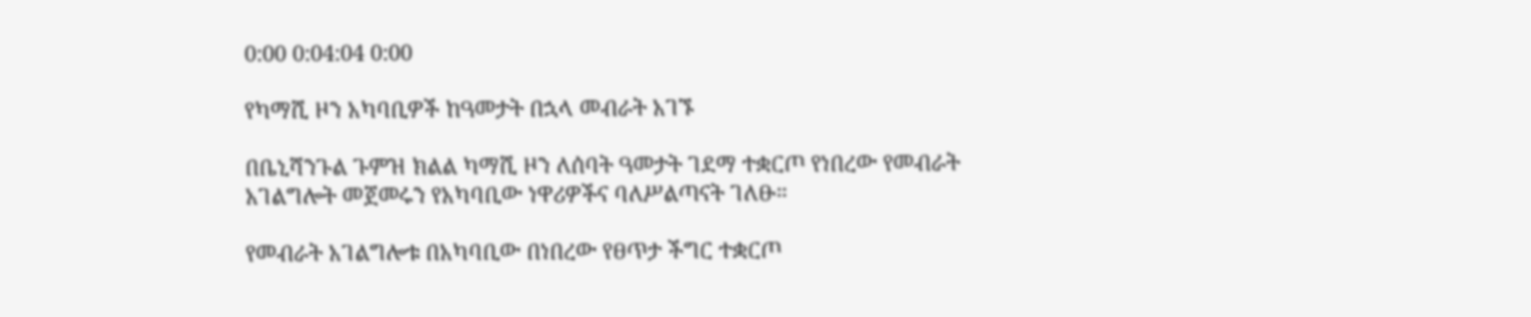0:00 0:04:04 0:00

የካማሺ ዞን አካባቢዎች ከዓመታት በኋላ መብራት አገኙ

በቤኒሻንጉል ጉምዝ ክልል ካማሺ ዞን ለሰባት ዓመታት ገደማ ተቋርጦ የነበረው የመብራት አገልግሎት መጀመሩን የአካባቢው ነዋሪዎችና ባለሥልጣናት ገለፁ።

የመብራት አገልግሎቱ በአካባቢው በነበረው የፀጥታ ችግር ተቋርጦ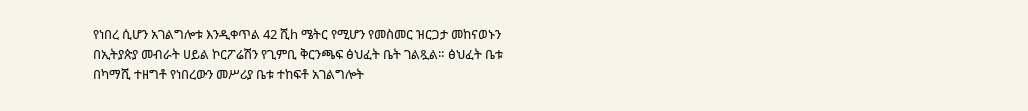የነበረ ሲሆን አገልግሎቱ እንዲቀጥል 42 ሺh ሜትር የሚሆን የመስመር ዝርጋታ መከናወኑን በኢትያጵያ መብራት ሀይል ኮርፖሬሽን የጊምቢ ቅርንጫፍ ፅህፈት ቤት ገልጿል። ፅህፈት ቤቱ በካማሺ ተዘግቶ የነበረውን መሥሪያ ቤቱ ተከፍቶ አገልግሎት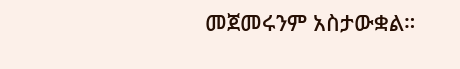መጀመሩንም አስታውቋል።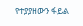የተያያዘውን ፋይል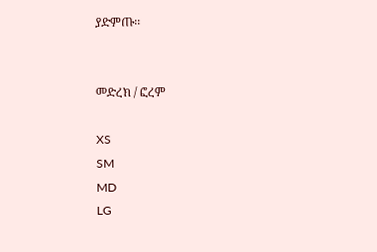ያድምጡ፡፡


መድረክ / ፎረም

XS
SM
MD
LG